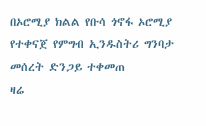በኦሮሚያ ክልል የቡሳ ጎኖፋ ኦሮሚያ የተቀናጀ የምግብ ኢንዱስትሪ ግንባታ መሰረት ድንጋይ ተቀመጠ
ዛሬ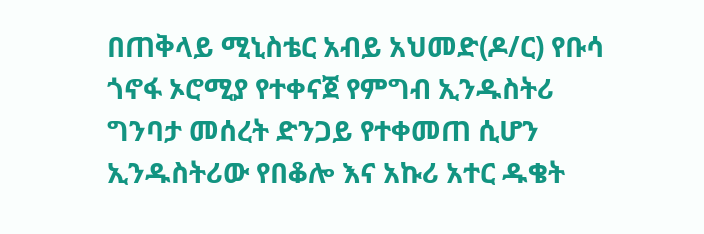በጠቅላይ ሚኒስቴር አብይ አህመድ(ዶ/ር) የቡሳ ጎኖፋ ኦሮሚያ የተቀናጀ የምግብ ኢንዱስትሪ ግንባታ መሰረት ድንጋይ የተቀመጠ ሲሆን ኢንዱስትሪው የበቆሎ እና አኩሪ አተር ዱቄት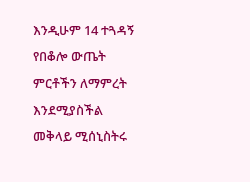እንዲሁም 14 ተጓዳኝ የበቆሎ ውጤት ምርቶችን ለማምረት እንደሚያስችል መቅላይ ሚሰኒስትሩ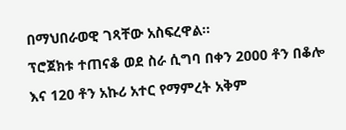በማህበራወዊ ገጻቸው አስፍረዋል፡፡
ፕሮጀክቱ ተጠናቆ ወደ ስራ ሲግባ በቀን 2000 ቶን በቆሎ እና 120 ቶን አኩሪ አተር የማምረት አቅም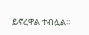ይኖረዋል ተብሏል፡፡